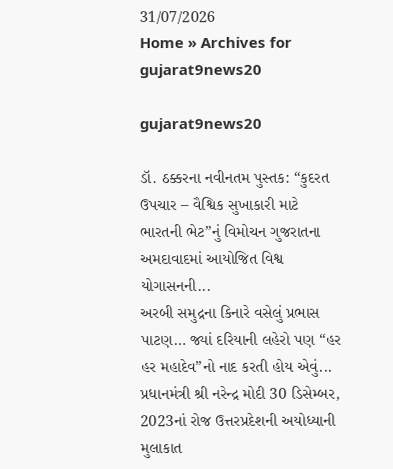31/07/2026
Home » Archives for gujarat9news20

gujarat9news20

ડૉ. ઠક્કરના નવીનતમ પુસ્તક: “કુદરત ઉપચાર – વૈશ્વિક સુખાકારી માટે ભારતની ભેટ”નું વિમોચન ગુજરાતના અમદાવાદમાં આયોજિત વિશ્વ યોગાસનની...
અરબી સમુદ્રના કિનારે વસેલું પ્રભાસ પાટણ… જ્યાં દરિયાની લહેરો પણ “હર હર મહાદેવ”નો નાદ કરતી હોય એવું...
પ્રધાનમંત્રી શ્રી નરેન્દ્ર મોદી 30 ડિસેમ્બર, 2023નાં રોજ ઉત્તરપ્રદેશની અયોધ્યાની મુલાકાત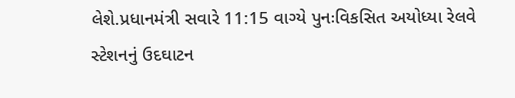લેશે.પ્રધાનમંત્રી સવારે 11:15 વાગ્યે પુનઃવિકસિત અયોધ્યા રેલવે સ્ટેશનનું ઉદઘાટન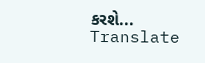કરશે...
Translate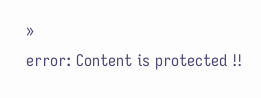»
error: Content is protected !!